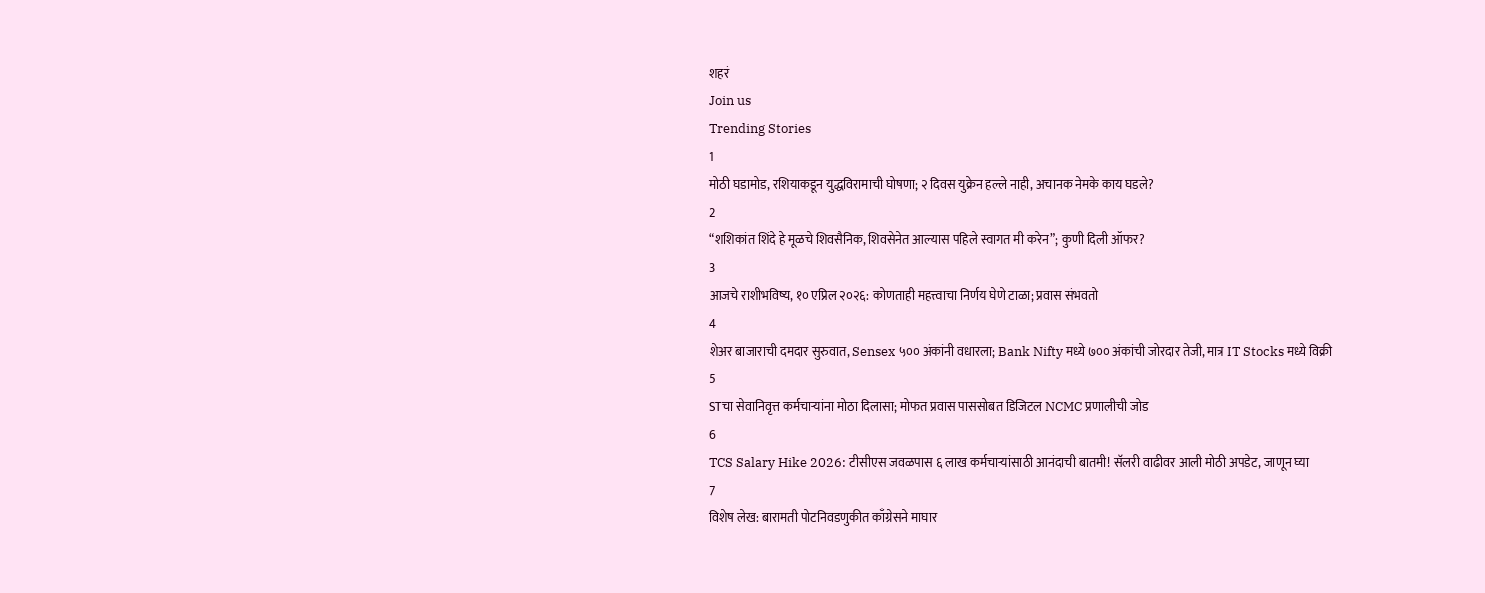शहरं
Join us
Trending Stories
1
मोठी घडामोड, रशियाकडून युद्धविरामाची घोषणा; २ दिवस युक्रेन हल्ले नाही, अचानक नेमके काय घडले?
2
“शशिकांत शिंदे हे मूळचे शिवसैनिक, शिवसेनेत आल्यास पहिले स्वागत मी करेन”; कुणी दिली ऑफर?
3
आजचे राशीभविष्य, १० एप्रिल २०२६: कोणताही महत्त्वाचा निर्णय घेणे टाळा; प्रवास संभवतो
4
शेअर बाजाराची दमदार सुरुवात, Sensex ५०० अंकांनी वधारला; Bank Nifty मध्ये ७०० अंकांची जोरदार तेजी, मात्र IT Stocks मध्ये विक्री
5
STचा सेवानिवृत्त कर्मचाऱ्यांना मोठा दिलासा; मोफत प्रवास पाससोबत डिजिटल NCMC प्रणालीची जोड
6
TCS Salary Hike 2026: टीसीएस जवळपास ६ लाख कर्मचाऱ्यांसाठी आनंदाची बातमी! सॅलरी वाढीवर आली मोठी अपडेट, जाणून घ्या
7
विशेष लेख: बारामती पोटनिवडणुकीत काँग्रेसने माघार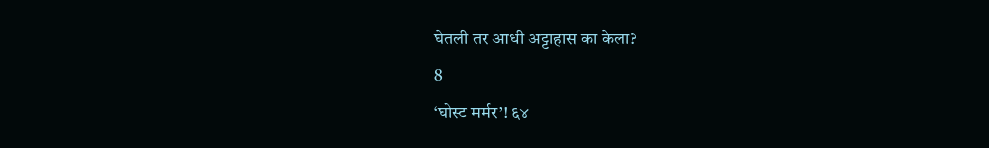घेतली तर आधी अट्टाहास का केला?
8
‘घोस्ट मर्मर’! ६४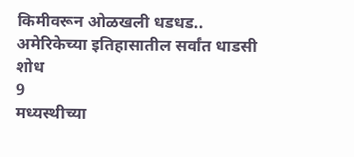किमीवरून ओळखली धडधड.. अमेरिकेच्या इतिहासातील सर्वांत धाडसी शोध
9
मध्यस्थीच्या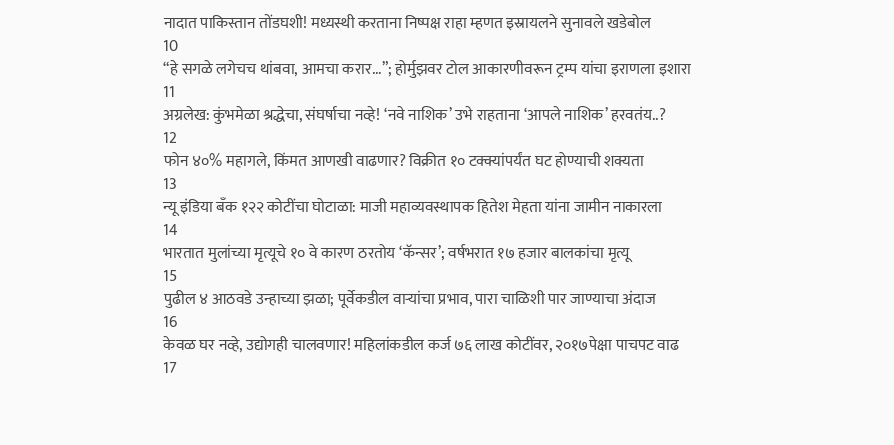नादात पाकिस्तान तोंडघशी! मध्यस्थी करताना निष्पक्ष राहा म्हणत इस्रायलने सुनावले खडेबोल
10
“हे सगळे लगेचच थांबवा, आमचा करार...”; होर्मुझवर टोल आकारणीवरून ट्रम्प यांचा इराणला इशारा
11
अग्रलेख: कुंभमेळा श्रद्धेचा, संघर्षाचा नव्हे! ‘नवे नाशिक’ उभे राहताना ‘आपले नाशिक’ हरवतंय..?
12
फोन ४०% महागले, किंमत आणखी वाढणार? विक्रीत १० टक्क्यांपर्यंत घट होण्याची शक्यता
13
न्यू इंडिया बँक १२२ कोटींचा घोटाळा: माजी महाव्यवस्थापक हितेश मेहता यांना जामीन नाकारला
14
भारतात मुलांच्या मृत्यूचे १० वे कारण ठरतोय ‘कॅन्सर’; वर्षभरात १७ हजार बालकांचा मृत्यू
15
पुढील ४ आठवडे उन्हाच्या झळा; पूर्वेकडील वाऱ्यांचा प्रभाव, पारा चाळिशी पार जाण्याचा अंदाज
16
केवळ घर नव्हे, उद्योगही चालवणार! महिलांकडील कर्ज ७६ लाख कोटींवर, २०१७पेक्षा पाचपट वाढ
17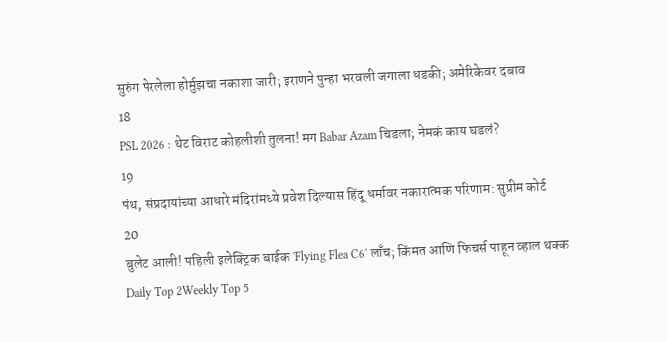सुरुंग पेरलेला होर्मुझचा नकाशा जारी; इराणने पुन्हा भरवली जगाला धडकी; अमेरिकेवर दबाव
18
PSL 2026 : थेट विराट कोहलीशी तुलना! मग Babar Azam चिडला; नेमकं काय घडलं?
19
पंथ, संप्रदायांच्या आधारे मंदिरांमध्ये प्रवेश दिल्यास हिंदू धर्मावर नकारात्मक परिणाम: सुप्रीम कोर्ट
20
बुलेट आली! पहिली इलेक्ट्रिक बाईक 'Flying Flea C6' लाँच; किंमत आणि फिचर्स पाहून व्हाल थक्क
Daily Top 2Weekly Top 5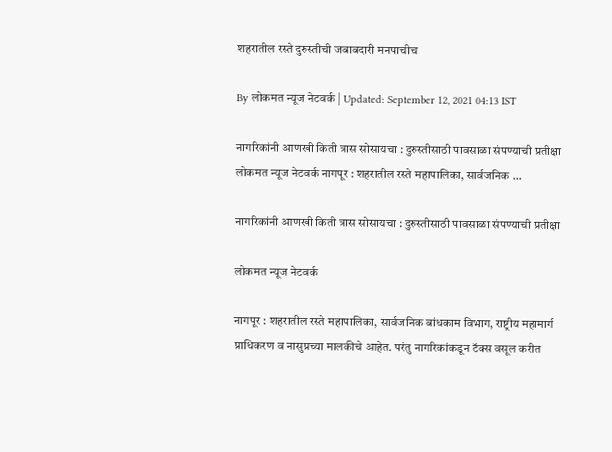शहरातील रस्ते दुरुस्तीची जबाबदारी मनपाचीच

By लोकमत न्यूज नेटवर्क | Updated: September 12, 2021 04:13 IST

नागरिकांनी आणखी किती त्रास सोसायचा : दुरुस्तीसाठी पावसाळा संपण्याची प्रतीक्षा लोकमत न्यूज नेटवर्क नागपूर : शहरातील रस्ते महापालिका, सार्वजनिक ...

नागरिकांनी आणखी किती त्रास सोसायचा : दुरुस्तीसाठी पावसाळा संपण्याची प्रतीक्षा

लोकमत न्यूज नेटवर्क

नागपूर : शहरातील रस्ते महापालिका, सार्वजनिक बांधकाम विभाग, राष्ट्रीय महामार्ग प्राधिकरण व नासुप्रच्या मालकीचे आहेत. परंतु नागरिकांकडून टॅक्स वसूल करीत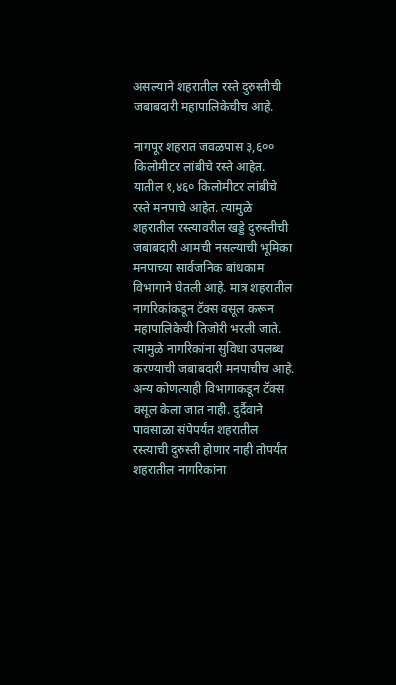असल्याने शहरातील रस्ते दुरुस्तीची जबाबदारी महापालिकेचीच आहे.

नागपूर शहरात जवळपास ३,६०० किलोमीटर लांबीचे रस्ते आहेत. यातील १,४६० किलोमीटर लांबीचे रस्ते मनपाचे आहेत. त्यामुळे शहरातील रस्त्यावरील खड्डे दुरुस्तीची जबाबदारी आमची नसल्याची भूमिका मनपाच्या सार्वजनिक बांधकाम विभागाने घेतली आहे. मात्र शहरातील नागरिकांकडून टॅक्स वसूल करून महापालिकेची तिजोरी भरली जाते. त्यामुळे नागरिकांना सुविधा उपलब्ध करण्याची जबाबदारी मनपाचीच आहे. अन्य कोणत्याही विभागाकडून टॅक्स वसूल केला जात नाही. दुर्दैवाने पावसाळा संपेपर्यंत शहरातील रस्त्याची दुरुस्ती होणार नाही तोपर्यंत शहरातील नागरिकांना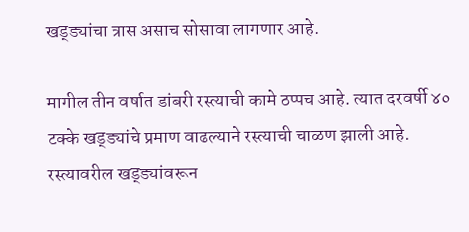खड्ड्यांचा त्रास असाच सोसावा लागणार आहे.

मागील तीन वर्षात डांबरी रस्त्याची कामे ठप्पच आहे. त्यात दरवर्षी ४० टक्के खड्ड्यांचे प्रमाण वाढल्याने रस्त्याची चाळण झाली आहे. रस्त्यावरील खड्ड्यांवरून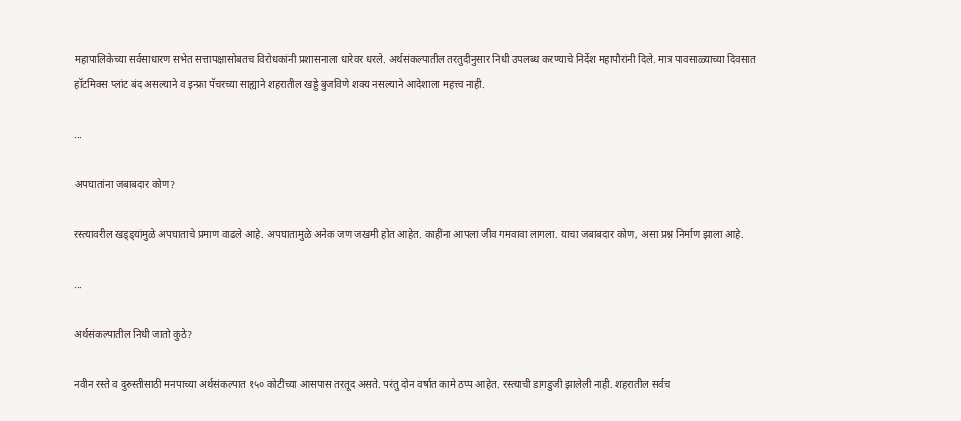महापालिकेच्या सर्वसाधारण सभेत सत्तापक्षासोबतच विरोधकांनी प्रशासनाला धारेवर धरले. अर्थसंकल्पातील तरतुदीनुसार निधी उपलब्ध करण्याचे निर्देश महापौरांनी दिले. मात्र पावसाळ्याच्या दिवसात हॉटमिक्स प्लांट बंद असल्याने व इन्फ्रा पॅचरच्या साह्याने शहरातील खड्डे बुजविणे शक्य नसल्याने आदेशाला महत्त्व नाही.

...

अपघातांना जबाबदार कोण?

रस्त्यावरील खड्ड्यांमुळे अपघाताचे प्रमाण वाढले आहे. अपघातामुळे अनेक जण जखमी होत आहेत. काहींना आपला जीव गमवावा लागला. याचा जबाबदार कोण, असा प्रश्न निर्माण झाला आहे.

...

अर्थसंकल्पातील निधी जातो कुठे?

नवीन रस्ते व दुरुस्तीसाठी मनपाच्या अर्थसंकल्पात १५० कोटींच्या आसपास तरतूद असते. परंतु दोन वर्षात कामे ठप्प आहेत. रस्त्याची डागडुजी झालेली नाही. शहरातील सर्वच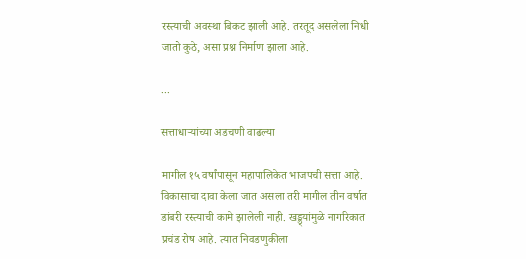रस्त्याची अवस्था बिकट झाली आहे. तरतूद असलेला निधी जातो कुठे, असा प्रश्न निर्माण झाला आहे.

...

सत्ताधाऱ्यांच्या अडचणी वाढल्या

मागील १५ वर्षांपासून महापालिकेत भाजपची सत्ता आहे. विकासाचा दावा केला जात असला तरी मागील तीन वर्षात डांबरी रस्त्याची कामे झालेली नाही. खड्ड्यांमुळे नागरिकात प्रचंड रोष आहे. त्यात निवडणुकीला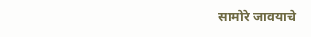सामोरे जावयाचे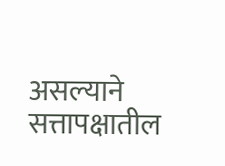असल्याने सत्तापक्षातील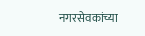नगरसेवकांच्या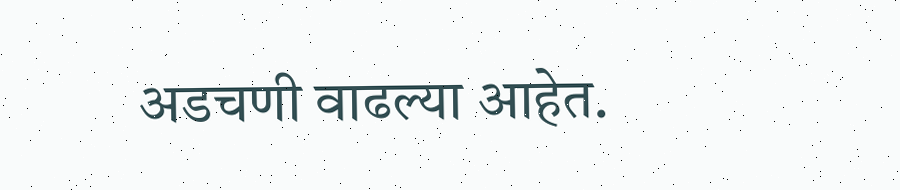अडचणी वाढल्या आहेत.